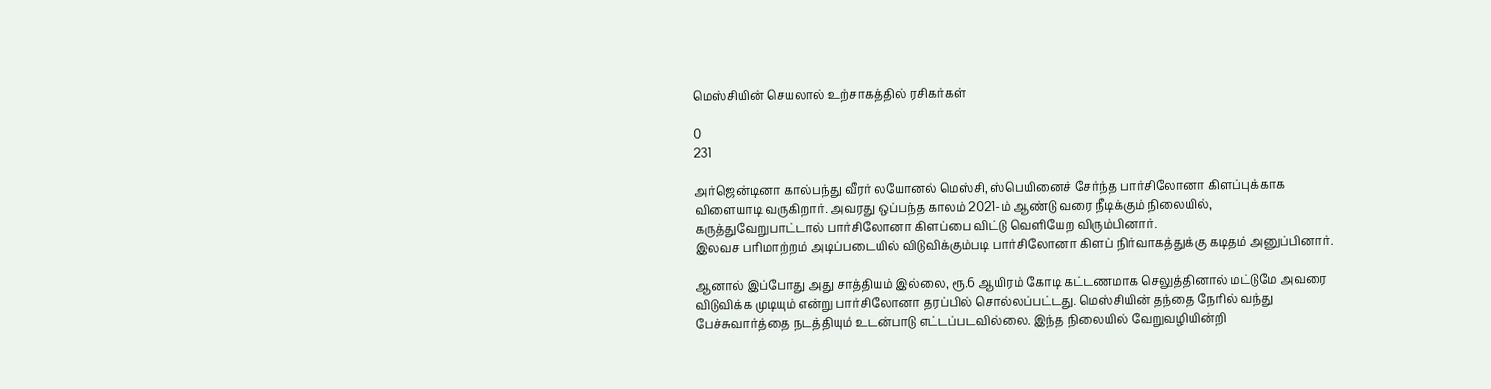மெஸ்சியின் செயலால் உற்சாகத்தில் ரசிகர்கள்

0
231

அர்ஜென்டினா கால்பந்து வீரர் லயோனல் மெஸ்சி, ஸ்பெயினைச் சேர்ந்த பார்சிலோனா கிளப்புக்காக விளையாடி வருகிறார். அவரது ஒப்பந்த காலம் 2021-ம் ஆண்டு வரை நீடிக்கும் நிலையில், கருத்துவேறுபாட்டால் பார்சிலோனா கிளப்பை விட்டு வெளியேற விரும்பினார்.
இலவச பரிமாற்றம் அடிப்படையில் விடுவிக்கும்படி பார்சிலோனா கிளப் நிர்வாகத்துக்கு கடிதம் அனுப்பினார்.

ஆனால் இப்போது அது சாத்தியம் இல்லை, ரூ.6 ஆயிரம் கோடி கட்டணமாக செலுத்தினால் மட்டுமே அவரை விடுவிக்க முடியும் என்று பார்சிலோனா தரப்பில் சொல்லப்பட்டது. மெஸ்சியின் தந்தை நேரில் வந்து பேச்சுவார்த்தை நடத்தியும் உடன்பாடு எட்டப்படவில்லை. இந்த நிலையில் வேறுவழியின்றி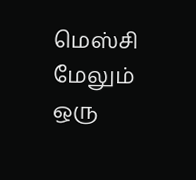மெஸ்சி மேலும் ஒரு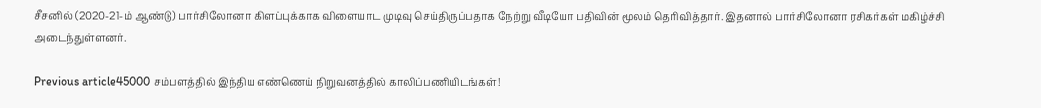சீசனில் (2020-21-ம் ஆண்டு) பார்சிலோனா கிளப்புக்காக விளையாட முடிவு செய்திருப்பதாக நேற்று வீடியோ பதிவின் மூலம் தெரிவித்தார். இதனால் பார்சிலோனா ரசிகர்கள் மகிழ்ச்சி அடைந்துள்ளனர்.

Previous article45000 சம்பளத்தில் இந்திய எண்ணெய் நிறுவனத்தில் காலிப்பணியிடங்கள்!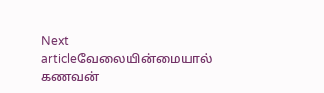Next articleவேலையின்மையால் கணவன்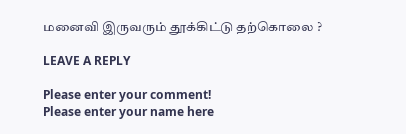மனைவி இருவரும் தூக்கிட்டு தற்கொலை ?

LEAVE A REPLY

Please enter your comment!
Please enter your name here